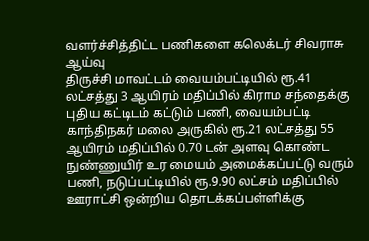வளர்ச்சித்திட்ட பணிகளை கலெக்டர் சிவராசு ஆய்வு
திருச்சி மாவட்டம் வையம்பட்டியில் ரூ.41 லட்சத்து 3 ஆயிரம் மதிப்பில் கிராம சந்தைக்கு புதிய கட்டிடம் கட்டும் பணி, வையம்பட்டி காந்திநகர் மலை அருகில் ரூ.21 லட்சத்து 55 ஆயிரம் மதிப்பில் 0.70 டன் அளவு கொண்ட நுண்ணுயிர் உர மையம் அமைக்கப்பட்டு வரும் பணி, நடுப்பட்டியில் ரூ.9.90 லட்சம் மதிப்பில் ஊராட்சி ஒன்றிய தொடக்கப்பள்ளிக்கு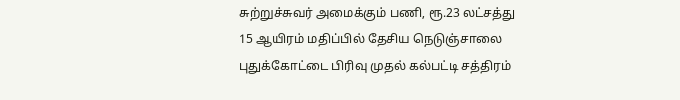சுற்றுச்சுவர் அமைக்கும் பணி, ரூ.23 லட்சத்து 15 ஆயிரம் மதிப்பில் தேசிய நெடுஞ்சாலை புதுக்கோட்டை பிரிவு முதல் கல்பட்டி சத்திரம்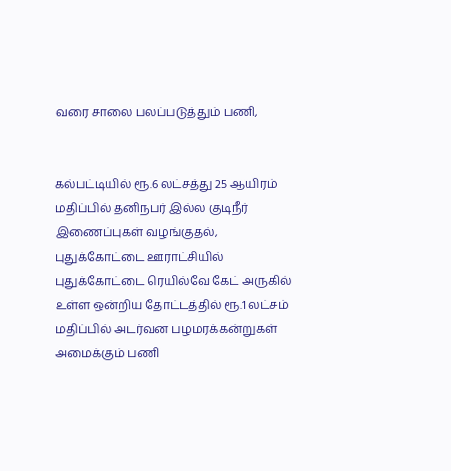வரை சாலை பலப்படுத்தும் பணி,


கல்பட்டியில் ரூ.6 லட்சத்து 25 ஆயிரம் மதிப்பில் தனிநபர் இல்ல குடிநீர் இணைப்புகள் வழங்குதல், புதுக்கோட்டை ஊராட்சியில் புதுக்கோட்டை ரெயில்வே கேட் அருகில் உள்ள ஒன்றிய தோட்டத்தில் ரூ.1 லட்சம் மதிப்பில் அடர்வன பழமரக்கன்றுகள் அமைக்கும் பணி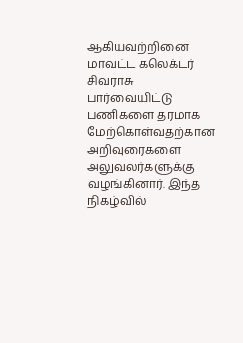ஆகியவற்றினை மாவட்ட கலெக்டர் சிவராசு பார்வையிட்டு பணிகளை தரமாக மேற்கொள்வதற்கான அறிவுரைகளை அலுவலர்களுக்கு வழங்கினார். இந்த நிகழ்வில்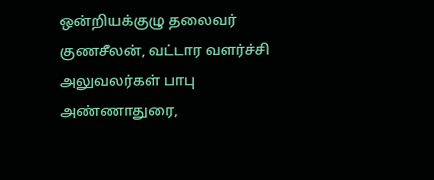ஒன்றியக்குழு தலைவர் குணசீலன், வட்டார வளர்ச்சி அலுவலர்கள் பாபு அண்ணாதுரை,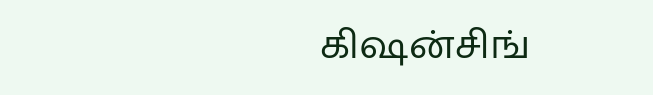கிஷன்சிங்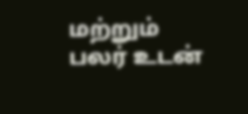மற்றும் பலர் உடன்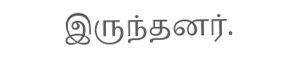இருந்தனர்.